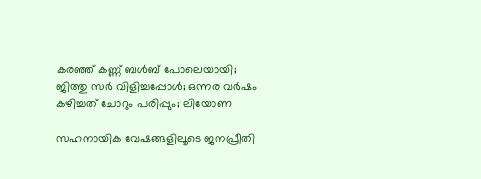കരഞ്ഞ് കണ്ണ് ബൾബ് പോലെയായി; ജിത്തു സർ വിളിച്ചപ്പോൾ; ഒന്നര വർഷം കഴിച്ചത് ചോറും പരിപ്പും; ലിയോണ

സഹനായിക വേഷങ്ങളിലൂടെ ജനപ്രീതി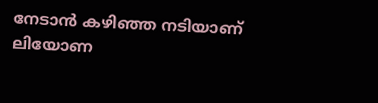നേടാൻ കഴിഞ്ഞ നടിയാണ് ലിയോണ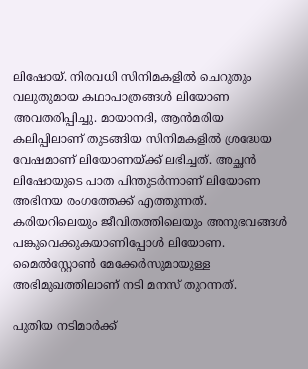ലിഷോയ്. നിരവധി സിനിമകളിൽ ചെറുതും വലുതുമായ കഥാപാത്രങ്ങൾ ലിയോണ അവതരിപ്പിച്ചു. മായാനദി, ആൻമരിയ കലിപ്പിലാണ് തുടങ്ങിയ സിനിമകളിൽ ശ്രദ്ധേയ വേഷമാണ് ലിയോണയ്ക്ക് ലഭിച്ചത്. അച്ഛൻ ലിഷോയു‌ടെ പാത പിന്തുടർന്നാണ് ലിയോണ അഭിനയ രംഗത്തേക്ക് എത്തുന്നത്. കരിയറിലെയും ജീവിതത്തിലെയും അനുഭവങ്ങൾ പങ്കുവെക്കുകയാണിപ്പോൾ ലിയോണ. മൈൽസ്റ്റോൺ മേക്കേർസുമായുള്ള അഭിമുഖത്തിലാണ് നടി മനസ് തുറന്നത്.

പുതിയ ന‌ടിമാർക്ക്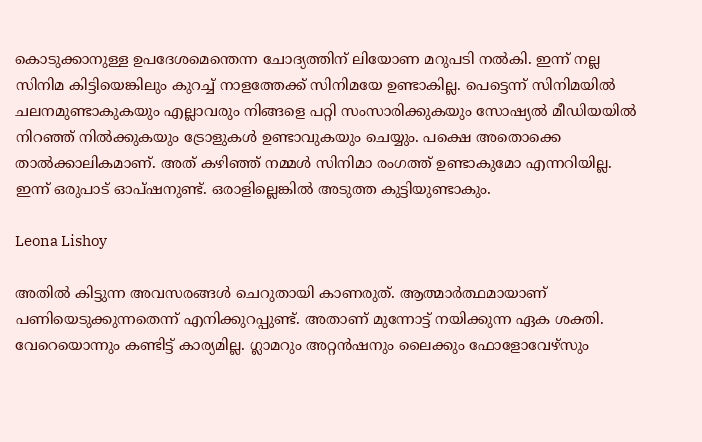കൊടുക്കാനുള്ള ഉപദേശമെന്തെന്ന ചോദ്യത്തിന് ലിയോണ മറുപടി നൽകി. ഇന്ന് നല്ല സിനിമ കിട്ടിയെങ്കിലും കുറച്ച് നാളത്തേക്ക് സിനിമയേ ഉണ്ടാകില്ല. പെട്ടെന്ന് സിനിമയിൽ ചലനമുണ്ടാകുകയും എല്ലാവരും നിങ്ങളെ പറ്റി സംസാരിക്കുകയും സോഷ്യൽ മീഡിയയിൽ നിറഞ്ഞ് നിൽക്കുകയും ട്രോളുകൾ ഉണ്ടാവുകയും ചെയ്യും. പക്ഷെ അതൊക്കെ താൽക്കാലികമാണ്. അത് കഴിഞ്ഞ് നമ്മൾ സിനിമാ രംഗത്ത് ഉണ്ടാകുമോ എന്നറിയില്ല. ഇന്ന് ഒരുപാട് ഓപ്ഷനുണ്ട്. ഒരാളില്ലെങ്കിൽ അടുത്ത കുട്ടിയുണ്ടാകും.

Leona Lishoy

അതിൽ കിട്ടുന്ന അവസരങ്ങൾ ചെറുതായി കാണരുത്. ആത്മാർത്ഥമായാണ് പണിയെടുക്കുന്നതെന്ന് എനിക്കുറപ്പുണ്ട്. അതാണ് മുന്നോട്ട് നയിക്കുന്ന ഏക ശക്തി. വേറെയൊന്നും കണ്ടിട്ട് കാര്യമില്ല. ഗ്ലാമറും അറ്റൻഷനും ലൈക്കും ഫോളോവേഴ്സും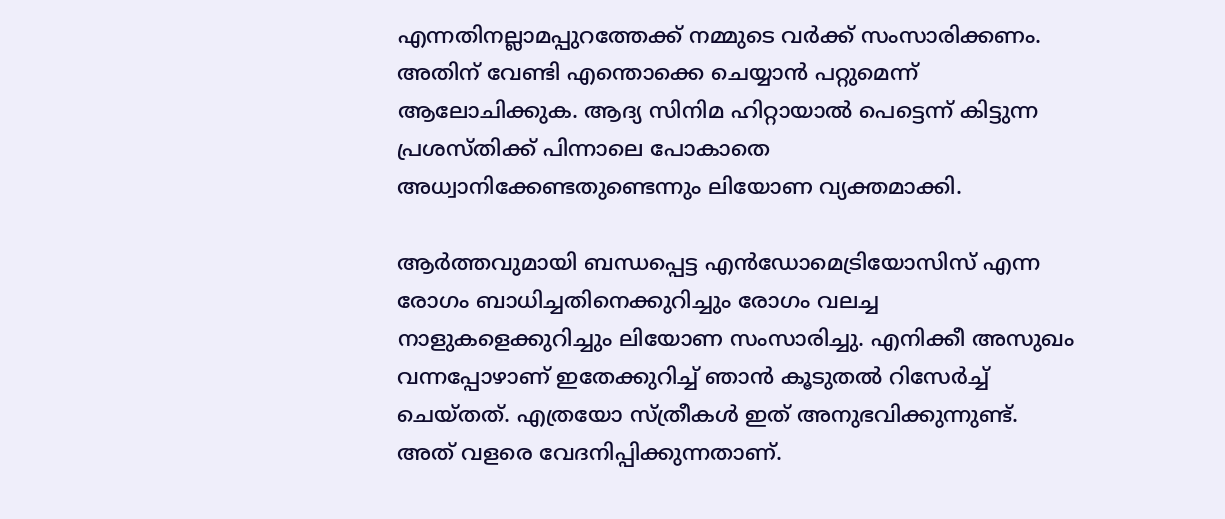എന്നതിനല്ലാമപ്പുറത്തേക്ക് നമ്മുടെ വർക്ക് സംസാരിക്കണം. അതിന് വേണ്ടി എന്തൊക്കെ ചെയ്യാൻ പറ്റുമെന്ന് ആലോചിക്കുക. ആദ്യ സിനിമ ഹിറ്റായാൽ പെട്ടെന്ന് കിട്ടുന്ന പ്രശസ്തിക്ക് പിന്നാലെ പോകാതെ അധ്വാനിക്കേണ്ടതുണ്ടെന്നും ലിയോണ വ്യക്തമാക്കി.

ആർത്തവുമായി ബന്ധപ്പെട്ട എൻഡോമെട്രിയോസിസ് എന്ന രോഗം ബാധിച്ചതിനെക്കുറിച്ചും രോഗം വലച്ച നാളുകളെക്കുറിച്ചും ലിയോണ സംസാരിച്ചു. എനിക്കീ അസുഖം വന്നപ്പോഴാണ് ഇതേക്കുറിച്ച് ഞാൻ കൂടുതൽ റിസേർച്ച് ചെയ്തത്. എത്രയോ സ്ത്രീകൾ ഇത് അനുഭവിക്കുന്നുണ്ട്. അത് വളരെ വേദനിപ്പിക്കുന്നതാണ്.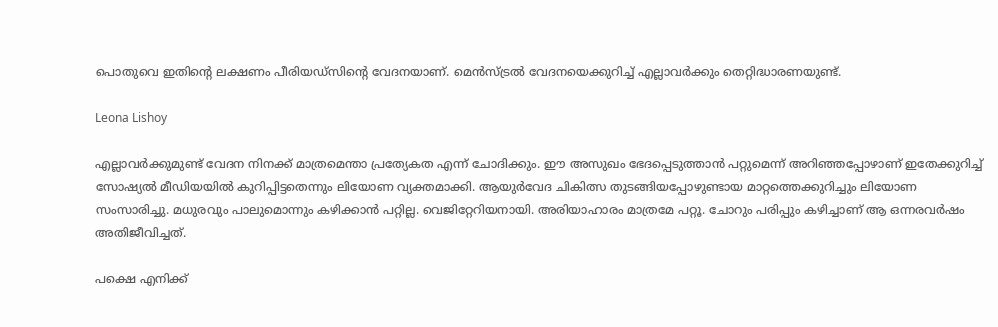പൊതുവെ ഇതിന്റെ ലക്ഷണം പീരിയഡ്സിന്റെ വേദനയാണ്. മെൻസ്ട്രൽ വേദനയെക്കുറിച്ച് എല്ലാവർക്കും തെറ്റിദ്ധാരണയുണ്ട്.

Leona Lishoy

എല്ലാവർക്കുമുണ്ട് വേദന നിനക്ക് മാത്രമെന്താ പ്രത്യേകത എന്ന് ചോദിക്കും. ഈ അസുഖം ഭേദപ്പെടുത്താൻ പറ്റുമെന്ന് അറിഞ്ഞപ്പോഴാണ് ഇതേക്കുറിച്ച് സോഷ്യൽ മീഡിയയിൽ കുറിപ്പിട്ടതെന്നും ലിയോണ വ്യക്തമാക്കി. ആയുർവേദ ചികിത്സ തുടങ്ങിയപ്പോഴുണ്ടായ മാറ്റത്തെക്കുറിച്ചും ലിയോണ സംസാരിച്ചു. മധുരവും പാലുമൊന്നും കഴിക്കാൻ പറ്റില്ല. വെജിറ്റേറിയനായി. അരിയാഹാരം മാത്രമേ പറ്റൂ. ചോറും പരിപ്പും കഴിച്ചാണ് ആ ഒന്നരവർഷം അതിജീവിച്ചത്.

പക്ഷെ എനിക്ക്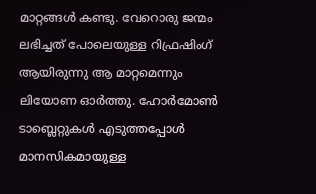മാറ്റങ്ങൾ കണ്ടു. വേറൊരു ജന്മം ലഭിച്ചത് പോലെയുള്ള റിഫ്രഷിംഗ് ആയിരുന്നു ആ മാറ്റമെന്നും ലിയോണ ഓർത്തു. ഹോർമോൺ ടാബ്ലെറ്റുകൾ എടുത്തപ്പോൾ മാനസികമായുള്ള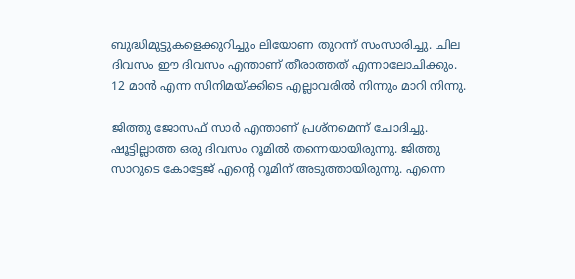ബുദ്ധിമുട്ടുകളെക്കുറിച്ചും ലിയോണ തുറന്ന് സംസാരിച്ചു. ചില ദിവസം ഈ ദിവസം എന്താണ് തീരാത്തത് എന്നാലോചിക്കും. 12 മാൻ എന്ന സിനിമയ്ക്കിടെ എല്ലാവരിൽ നിന്നും മാറി നിന്നു.

ജിത്തു ജോസഫ് സാർ എന്താണ് പ്രശ്നമെന്ന് ചോദിച്ചു. ഷൂട്ടില്ലാത്ത ഒരു ദിവസം റൂമിൽ തന്നെയായിരുന്നു. ജിത്തു സാറുടെ കോട്ടേജ് എന്റെ റൂമിന് അടുത്തായിരുന്നു. എന്നെ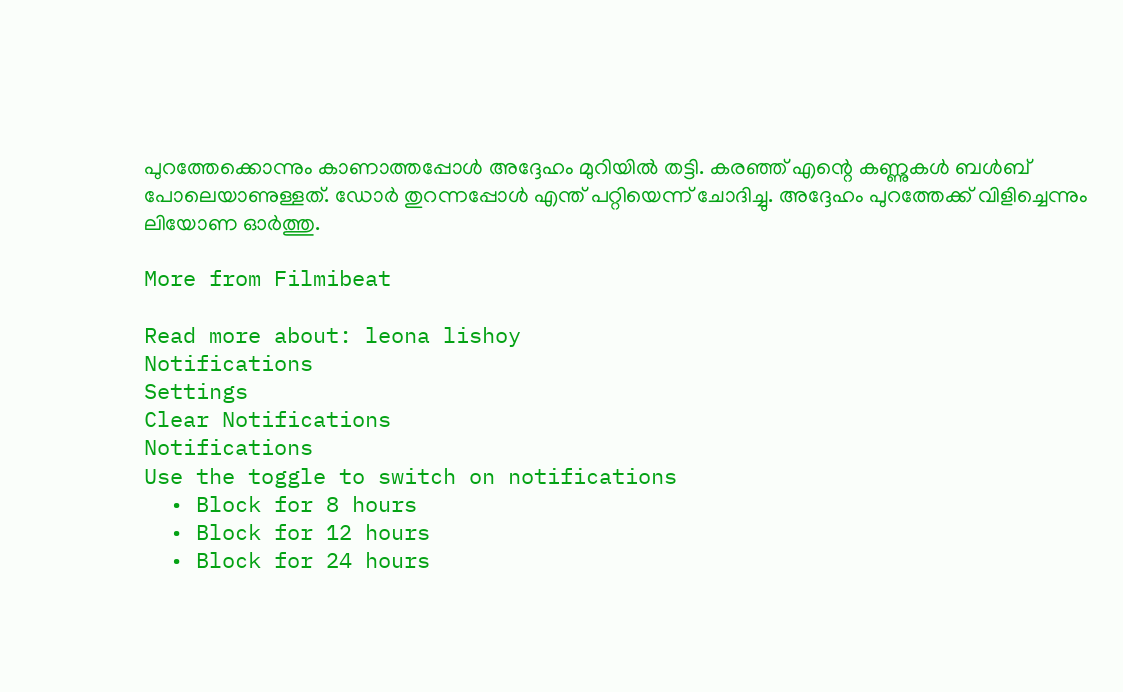പുറത്തേക്കൊന്നും കാണാത്തപ്പോൾ അദ്ദേഹം മുറിയിൽ തട്ടി. കരഞ്ഞ് എന്റെ കണ്ണുകൾ ബൾബ് പോലെയാണുള്ളത്. ഡോർ തുറന്നപ്പോൾ എന്ത് പറ്റിയെന്ന് ചോദിച്ചു. അദ്ദേഹം പുറത്തേക്ക് വിളിച്ചെന്നും ലിയോണ ഓർത്തു.

More from Filmibeat

Read more about: leona lishoy
Notifications
Settings
Clear Notifications
Notifications
Use the toggle to switch on notifications
  • Block for 8 hours
  • Block for 12 hours
  • Block for 24 hours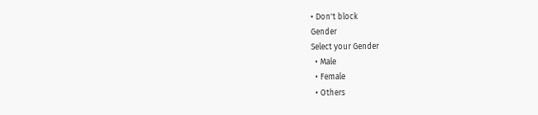• Don't block
Gender
Select your Gender
  • Male
  • Female
  • Others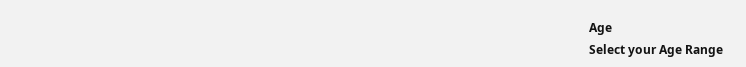Age
Select your Age Range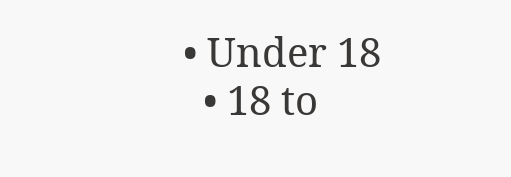• Under 18
  • 18 to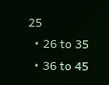25
  • 26 to 35
  • 36 to 45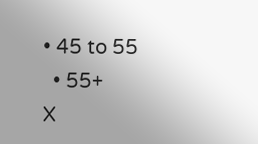• 45 to 55
  • 55+
X